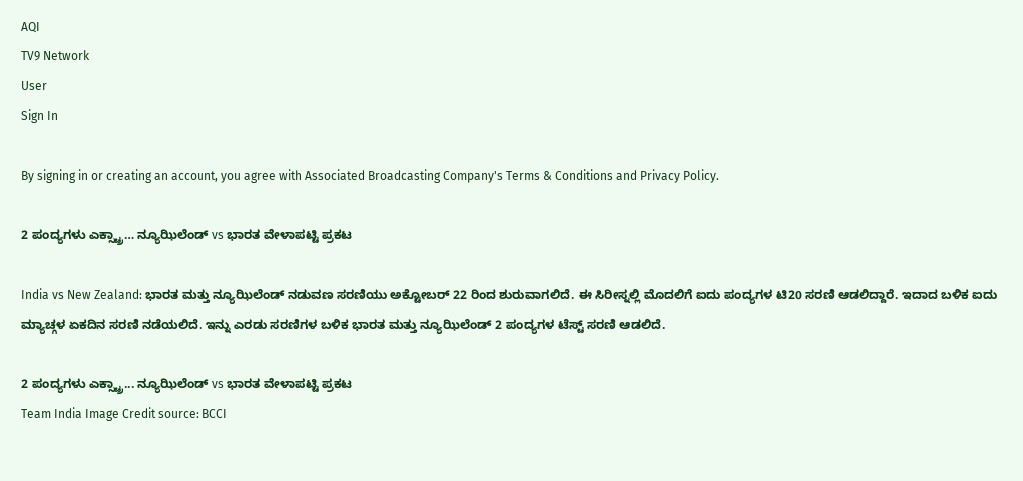AQI
TV9 Network
User
Sign In

By signing in or creating an account, you agree with Associated Broadcasting Company's Terms & Conditions and Privacy Policy.

2 ಪಂದ್ಯಗಳು ಎಕ್ಸ್ಟ್ರಾ… ನ್ಯೂಝಿಲೆಂಡ್ vs ಭಾರತ ವೇಳಾಪಟ್ಟಿ ಪ್ರಕಟ

India vs New Zealand: ಭಾರತ ಮತ್ತು ನ್ಯೂಝಿಲೆಂಡ್ ನಡುವಣ ಸರಣಿಯು ಅಕ್ಟೋಬರ್ 22 ರಿಂದ ಶುರುವಾಗಲಿದೆ. ಈ ಸಿರೀಸ್ನಲ್ಲಿ ಮೊದಲಿಗೆ ಐದು ಪಂದ್ಯಗಳ ಟಿ20 ಸರಣಿ ಆಡಲಿದ್ದಾರೆ. ಇದಾದ ಬಳಿಕ ಐದು ಮ್ಯಾಚ್ಗಳ ಏಕದಿನ ಸರಣಿ ನಡೆಯಲಿದೆ. ಇನ್ನು ಎರಡು ಸರಣಿಗಳ ಬಳಿಕ ಭಾರತ ಮತ್ತು ನ್ಯೂಝಿಲೆಂಡ್ 2 ಪಂದ್ಯಗಳ ಟೆಸ್ಟ್ ಸರಣಿ ಆಡಲಿದೆ.

2 ಪಂದ್ಯಗಳು ಎಕ್ಸ್ಟ್ರಾ... ನ್ಯೂಝಿಲೆಂಡ್ vs ಭಾರತ ವೇಳಾಪಟ್ಟಿ ಪ್ರಕಟ
Team India Image Credit source: BCCI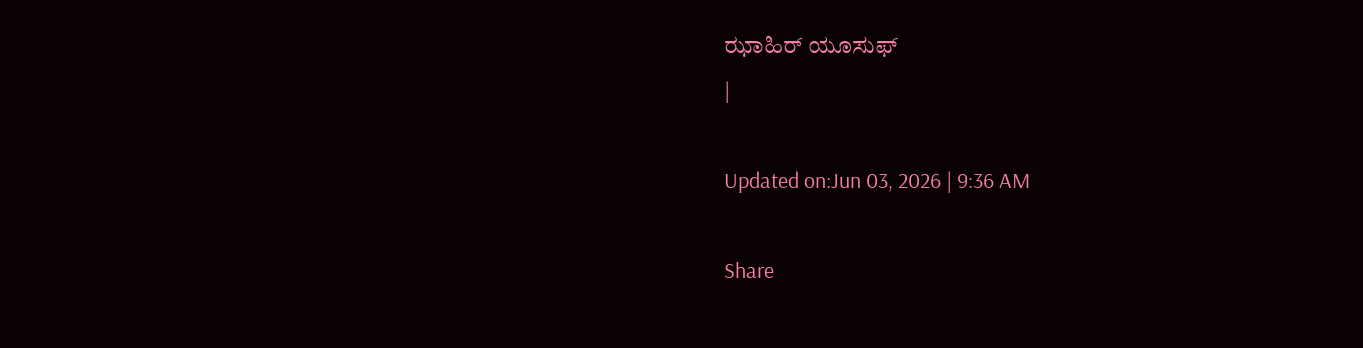ಝಾಹಿರ್ ಯೂಸುಫ್
|

Updated on:Jun 03, 2026 | 9:36 AM

Share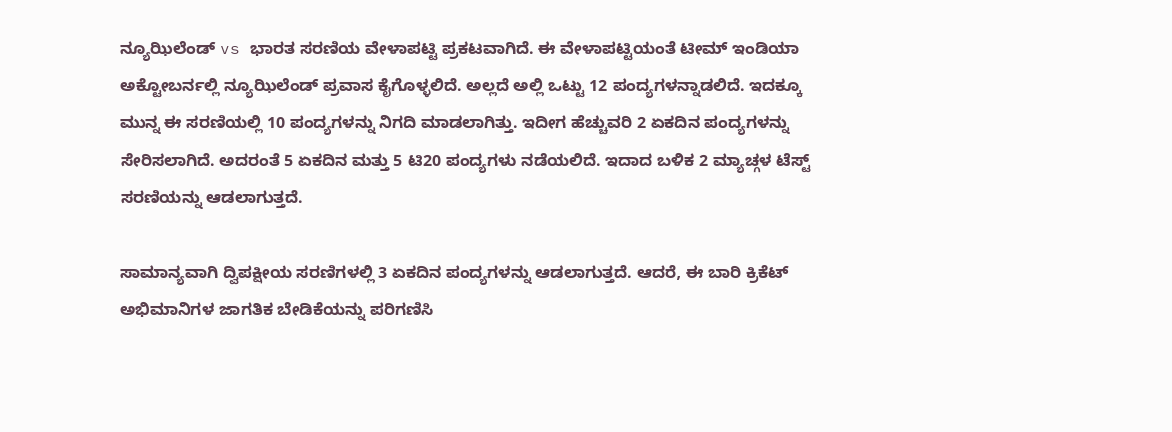ನ್ಯೂಝಿಲೆಂಡ್ vs ಭಾರತ ಸರಣಿಯ ವೇಳಾಪಟ್ಟಿ ಪ್ರಕಟವಾಗಿದೆ. ಈ ವೇಳಾಪಟ್ಟಿಯಂತೆ ಟೀಮ್ ಇಂಡಿಯಾ ಅಕ್ಟೋಬರ್ನಲ್ಲಿ ನ್ಯೂಝಿಲೆಂಡ್ ಪ್ರವಾಸ ಕೈಗೊಳ್ಳಲಿದೆ. ಅಲ್ಲದೆ ಅಲ್ಲಿ ಒಟ್ಟು 12 ಪಂದ್ಯಗಳನ್ನಾಡಲಿದೆ. ಇದಕ್ಕೂ ಮುನ್ನ ಈ ಸರಣಿಯಲ್ಲಿ 10 ಪಂದ್ಯಗಳನ್ನು ನಿಗದಿ ಮಾಡಲಾಗಿತ್ತು. ಇದೀಗ ಹೆಚ್ಚುವರಿ 2 ಏಕದಿನ ಪಂದ್ಯಗಳನ್ನು ಸೇರಿಸಲಾಗಿದೆ. ಅದರಂತೆ 5 ಏಕದಿನ ಮತ್ತು 5 ಟಿ20 ಪಂದ್ಯಗಳು ನಡೆಯಲಿದೆ. ಇದಾದ ಬಳಿಕ 2 ಮ್ಯಾಚ್ಗಳ ಟೆಸ್ಟ್ ಸರಣಿಯನ್ನು ಆಡಲಾಗುತ್ತದೆ.

ಸಾಮಾನ್ಯವಾಗಿ ದ್ವಿಪಕ್ಷೀಯ ಸರಣಿಗಳಲ್ಲಿ 3 ಏಕದಿನ ಪಂದ್ಯಗಳನ್ನು ಆಡಲಾಗುತ್ತದೆ. ಆದರೆ, ಈ ಬಾರಿ ಕ್ರಿಕೆಟ್ ಅಭಿಮಾನಿಗಳ ಜಾಗತಿಕ ಬೇಡಿಕೆಯನ್ನು ಪರಿಗಣಿಸಿ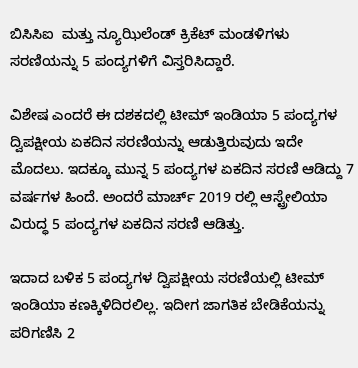ಬಿಸಿಸಿಐ  ಮತ್ತು ನ್ಯೂಝಿಲೆಂಡ್ ಕ್ರಿಕೆಟ್ ಮಂಡಳಿಗಳು ಸರಣಿಯನ್ನು 5 ಪಂದ್ಯಗಳಿಗೆ ವಿಸ್ತರಿಸಿದ್ದಾರೆ.

ವಿಶೇಷ ಎಂದರೆ ಈ ದಶಕದಲ್ಲಿ ಟೀಮ್ ಇಂಡಿಯಾ 5 ಪಂದ್ಯಗಳ ದ್ವಿಪಕ್ಷೀಯ ಏಕದಿನ ಸರಣಿಯನ್ನು ಆಡುತ್ತಿರುವುದು ಇದೇ ಮೊದಲು. ಇದಕ್ಕೂ ಮುನ್ನ 5 ಪಂದ್ಯಗಳ ಏಕದಿನ ಸರಣಿ ಆಡಿದ್ದು 7 ವರ್ಷಗಳ ಹಿಂದೆ. ಅಂದರೆ ಮಾರ್ಚ್ 2019 ರಲ್ಲಿ ಆಸ್ಟ್ರೇಲಿಯಾ ವಿರುದ್ಧ 5 ಪಂದ್ಯಗಳ ಏಕದಿನ ಸರಣಿ ಆಡಿತ್ತು.

ಇದಾದ ಬಳಿಕ 5 ಪಂದ್ಯಗಳ ದ್ವಿಪಕ್ಷೀಯ ಸರಣಿಯಲ್ಲಿ ಟೀಮ್ ಇಂಡಿಯಾ ಕಣಕ್ಕಿಳಿದಿರಲಿಲ್ಲ. ಇದೀಗ ಜಾಗತಿಕ ಬೇಡಿಕೆಯನ್ನು ಪರಿಗಣಿಸಿ 2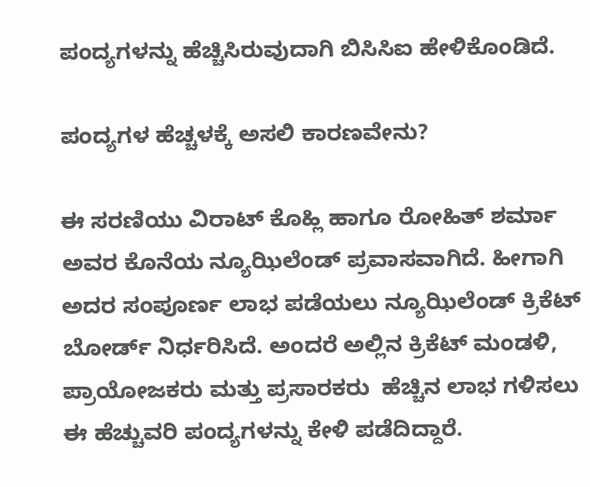ಪಂದ್ಯಗಳನ್ನು ಹೆಚ್ಚಿಸಿರುವುದಾಗಿ ಬಿಸಿಸಿಐ ಹೇಳಿಕೊಂಡಿದೆ.

ಪಂದ್ಯಗಳ ಹೆಚ್ಚಳಕ್ಕೆ ಅಸಲಿ ಕಾರಣವೇನು?

ಈ ಸರಣಿಯು ವಿರಾಟ್ ಕೊಹ್ಲಿ ಹಾಗೂ ರೋಹಿತ್ ಶರ್ಮಾ ಅವರ ಕೊನೆಯ ನ್ಯೂಝಿಲೆಂಡ್ ಪ್ರವಾಸವಾಗಿದೆ. ಹೀಗಾಗಿ ಅದರ ಸಂಪೂರ್ಣ ಲಾಭ ಪಡೆಯಲು ನ್ಯೂಝಿಲೆಂಡ್ ಕ್ರಿಕೆಟ್ ಬೋರ್ಡ್ ನಿರ್ಧರಿಸಿದೆ. ಅಂದರೆ ಅಲ್ಲಿನ ಕ್ರಿಕೆಟ್ ಮಂಡಳಿ, ಪ್ರಾಯೋಜಕರು ಮತ್ತು ಪ್ರಸಾರಕರು  ಹೆಚ್ಚಿನ ಲಾಭ ಗಳಿಸಲು ಈ ಹೆಚ್ಚುವರಿ ಪಂದ್ಯಗಳನ್ನು ಕೇಳಿ ಪಡೆದಿದ್ದಾರೆ.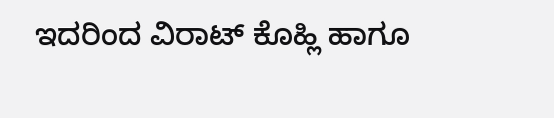ಇದರಿಂದ ವಿರಾಟ್ ಕೊಹ್ಲಿ ಹಾಗೂ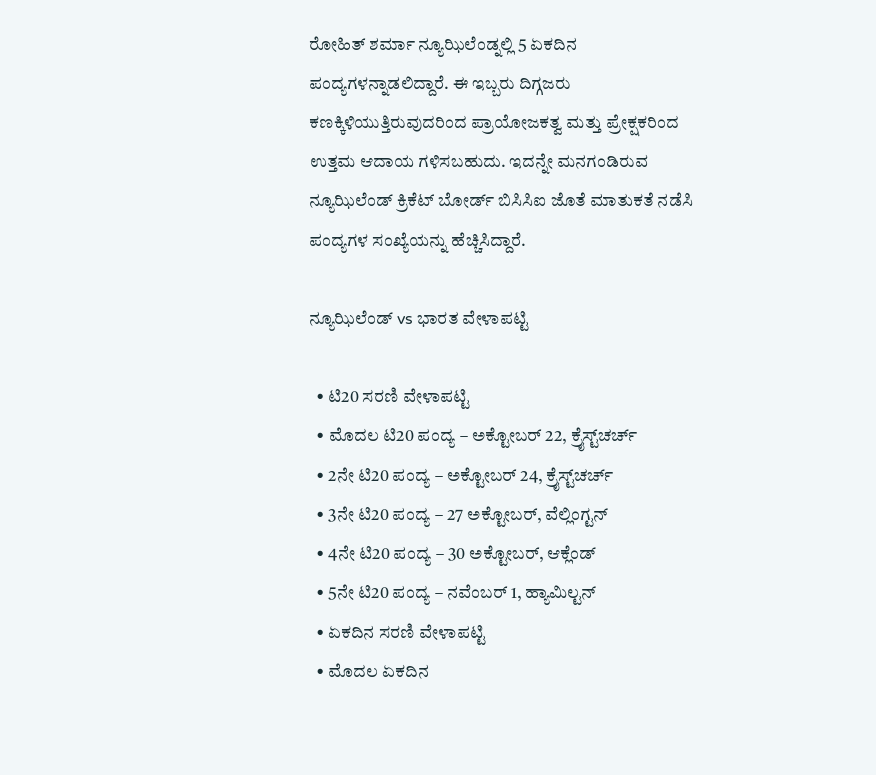ರೋಹಿತ್ ಶರ್ಮಾ ನ್ಯೂಝಿಲೆಂಡ್ನಲ್ಲಿ 5 ಏಕದಿನ ಪಂದ್ಯಗಳನ್ನಾಡಲಿದ್ದಾರೆ. ಈ ಇಬ್ಬರು ದಿಗ್ಗಜರು ಕಣಕ್ಕಿಳಿಯುತ್ತಿರುವುದರಿಂದ ಪ್ರಾಯೋಜಕತ್ವ ಮತ್ತು ಪ್ರೇಕ್ಷಕರಿಂದ ಉತ್ತಮ ಆದಾಯ ಗಳಿಸಬಹುದು. ಇದನ್ನೇ ಮನಗಂಡಿರುವ ನ್ಯೂಝಿಲೆಂಡ್ ಕ್ರಿಕೆಟ್ ಬೋರ್ಡ್ ಬಿಸಿಸಿಐ ಜೊತೆ ಮಾತುಕತೆ ನಡೆಸಿ ಪಂದ್ಯಗಳ ಸಂಖ್ಯೆಯನ್ನು ಹೆಚ್ಚಿಸಿದ್ದಾರೆ.

ನ್ಯೂಝಿಲೆಂಡ್ vs ಭಾರತ ವೇಳಾಪಟ್ಟಿ

  • ಟಿ20 ಸರಣಿ ವೇಳಾಪಟ್ಟಿ
  • ಮೊದಲ ಟಿ20 ಪಂದ್ಯ – ಅಕ್ಟೋಬರ್ 22, ಕ್ರೈಸ್ಟ್‌ಚರ್ಚ್
  • 2ನೇ ಟಿ20 ಪಂದ್ಯ – ಅಕ್ಟೋಬರ್ 24, ಕ್ರೈಸ್ಟ್‌ಚರ್ಚ್
  • 3ನೇ ಟಿ20 ಪಂದ್ಯ – 27 ಅಕ್ಟೋಬರ್, ವೆಲ್ಲಿಂಗ್ಟನ್
  • 4ನೇ ಟಿ20 ಪಂದ್ಯ – 30 ಅಕ್ಟೋಬರ್, ಆಕ್ಲೆಂಡ್
  • 5ನೇ ಟಿ20 ಪಂದ್ಯ – ನವೆಂಬರ್ 1, ಹ್ಯಾಮಿಲ್ಟನ್
  • ಏಕದಿನ ಸರಣಿ ವೇಳಾಪಟ್ಟಿ
  • ಮೊದಲ ಏಕದಿನ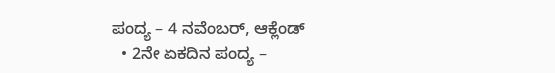ಪಂದ್ಯ – 4 ನವೆಂಬರ್, ಆಕ್ಲೆಂಡ್
  • 2ನೇ ಏಕದಿನ ಪಂದ್ಯ –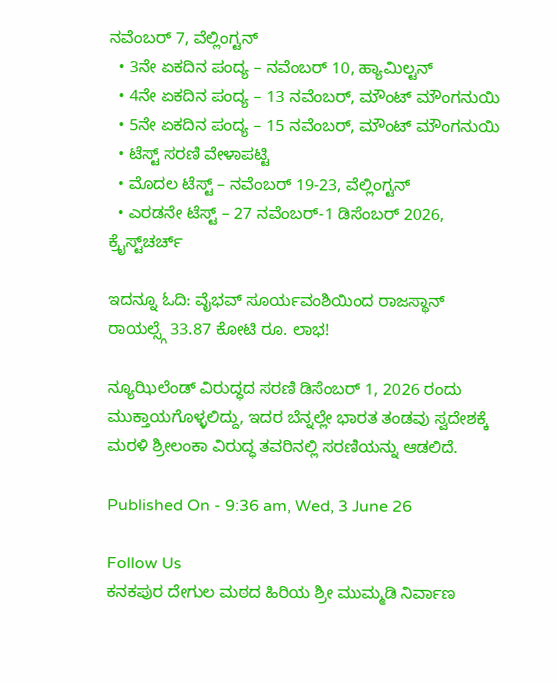ನವೆಂಬರ್ 7, ವೆಲ್ಲಿಂಗ್ಟನ್
  • 3ನೇ ಏಕದಿನ ಪಂದ್ಯ – ನವೆಂಬರ್ 10, ಹ್ಯಾಮಿಲ್ಟನ್
  • 4ನೇ ಏಕದಿನ ಪಂದ್ಯ – 13 ನವೆಂಬರ್, ಮೌಂಟ್ ಮೌಂಗನುಯಿ
  • 5ನೇ ಏಕದಿನ ಪಂದ್ಯ – 15 ನವೆಂಬರ್, ಮೌಂಟ್ ಮೌಂಗನುಯಿ
  • ಟೆಸ್ಟ್ ಸರಣಿ ವೇಳಾಪಟ್ಟಿ
  • ಮೊದಲ ಟೆಸ್ಟ್ – ನವೆಂಬರ್ 19-23, ವೆಲ್ಲಿಂಗ್ಟನ್
  • ಎರಡನೇ ಟೆಸ್ಟ್ – 27 ನವೆಂಬರ್-1 ಡಿಸೆಂಬರ್ 2026, ಕ್ರೈಸ್ಟ್‌ಚರ್ಚ್

ಇದನ್ನೂ ಓದಿ: ವೈಭವ್ ಸೂರ್ಯವಂಶಿಯಿಂದ ರಾಜಸ್ಥಾನ್ ರಾಯಲ್ಸ್ಗೆ 33.87 ಕೋಟಿ ರೂ. ಲಾಭ!

ನ್ಯೂಝಿಲೆಂಡ್ ವಿರುದ್ಧದ ಸರಣಿ ಡಿಸೆಂಬರ್ 1, 2026 ರಂದು ಮುಕ್ತಾಯಗೊಳ್ಳಲಿದ್ದು, ಇದರ ಬೆನ್ನಲ್ಲೇ ಭಾರತ ತಂಡವು ಸ್ವದೇಶಕ್ಕೆ ಮರಳಿ ಶ್ರೀಲಂಕಾ ವಿರುದ್ಧ ತವರಿನಲ್ಲಿ ಸರಣಿಯನ್ನು ಆಡಲಿದೆ.

Published On - 9:36 am, Wed, 3 June 26

Follow Us
ಕನಕಪುರ ದೇಗುಲ ಮಠದ ಹಿರಿಯ ಶ್ರೀ ಮುಮ್ಮಡಿ ನಿರ್ವಾಣ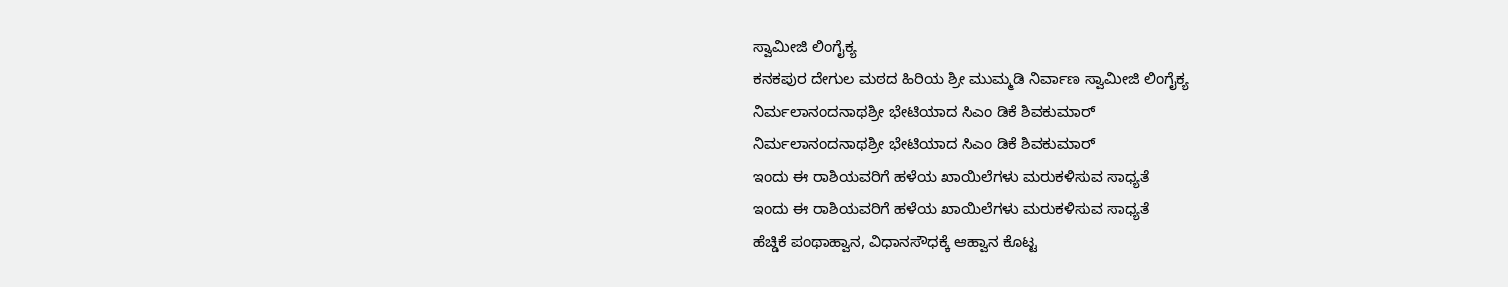ಸ್ವಾಮೀಜಿ ಲಿಂಗೈಕ್ಯ
ಕನಕಪುರ ದೇಗುಲ ಮಠದ ಹಿರಿಯ ಶ್ರೀ ಮುಮ್ಮಡಿ ನಿರ್ವಾಣ ಸ್ವಾಮೀಜಿ ಲಿಂಗೈಕ್ಯ
ನಿರ್ಮಲಾನಂದನಾಥಶ್ರೀ ಭೇಟಿಯಾದ ಸಿಎಂ ಡಿಕೆ ಶಿವಕುಮಾರ್
ನಿರ್ಮಲಾನಂದನಾಥಶ್ರೀ ಭೇಟಿಯಾದ ಸಿಎಂ ಡಿಕೆ ಶಿವಕುಮಾರ್
ಇಂದು ಈ ರಾಶಿಯವರಿಗೆ ಹಳೆಯ ಖಾಯಿಲೆಗಳು ಮರುಕಳಿಸುವ ಸಾಧ್ಯತೆ
ಇಂದು ಈ ರಾಶಿಯವರಿಗೆ ಹಳೆಯ ಖಾಯಿಲೆಗಳು ಮರುಕಳಿಸುವ ಸಾಧ್ಯತೆ
ಹೆಚ್ಡಿಕೆ ಪಂಥಾಹ್ವಾನ, ವಿಧಾನಸೌಧಕ್ಕೆ ಆಹ್ವಾನ ಕೊಟ್ಟ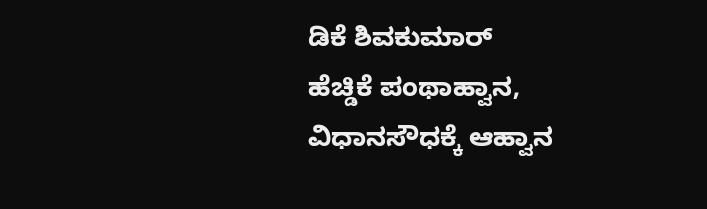ಡಿಕೆ ಶಿವಕುಮಾರ್
ಹೆಚ್ಡಿಕೆ ಪಂಥಾಹ್ವಾನ, ವಿಧಾನಸೌಧಕ್ಕೆ ಆಹ್ವಾನ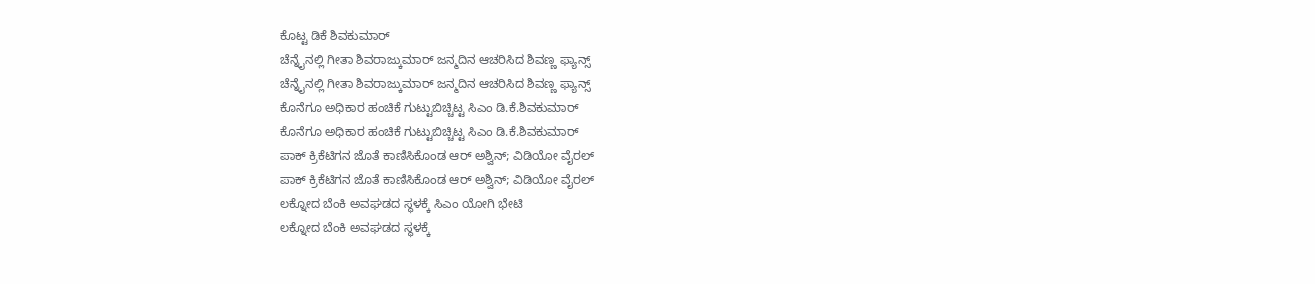ಕೊಟ್ಟ ಡಿಕೆ ಶಿವಕುಮಾರ್
ಚೆನ್ನೈನಲ್ಲಿ ಗೀತಾ ಶಿವರಾಜ್ಕುಮಾರ್ ಜನ್ಮದಿನ ಆಚರಿಸಿದ ಶಿವಣ್ಣ ಫ್ಯಾನ್ಸ್
ಚೆನ್ನೈನಲ್ಲಿ ಗೀತಾ ಶಿವರಾಜ್ಕುಮಾರ್ ಜನ್ಮದಿನ ಆಚರಿಸಿದ ಶಿವಣ್ಣ ಫ್ಯಾನ್ಸ್
ಕೊನೆಗೂ ಅಧಿಕಾರ ಹಂಚಿಕೆ ಗುಟ್ಟುಬಿಚ್ಚಿಟ್ಟ ಸಿಎಂ ಡಿ.ಕೆ.ಶಿವಕುಮಾರ್
ಕೊನೆಗೂ ಅಧಿಕಾರ ಹಂಚಿಕೆ ಗುಟ್ಟುಬಿಚ್ಚಿಟ್ಟ ಸಿಎಂ ಡಿ.ಕೆ.ಶಿವಕುಮಾರ್
ಪಾಕ್ ಕ್ರಿಕೆಟಿಗನ ಜೊತೆ ಕಾಣಿಸಿಕೊಂಡ ಆರ್ ಅಶ್ವಿನ್; ವಿಡಿಯೋ ವೈರಲ್
ಪಾಕ್ ಕ್ರಿಕೆಟಿಗನ ಜೊತೆ ಕಾಣಿಸಿಕೊಂಡ ಆರ್ ಅಶ್ವಿನ್; ವಿಡಿಯೋ ವೈರಲ್
ಲಕ್ನೋದ ಬೆಂಕಿ ಅವಘಡದ ಸ್ಥಳಕ್ಕೆ ಸಿಎಂ ಯೋಗಿ ಭೇಟಿ
ಲಕ್ನೋದ ಬೆಂಕಿ ಅವಘಡದ ಸ್ಥಳಕ್ಕೆ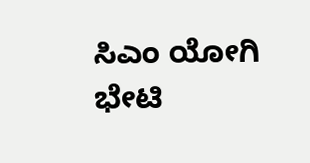ಸಿಎಂ ಯೋಗಿ ಭೇಟಿ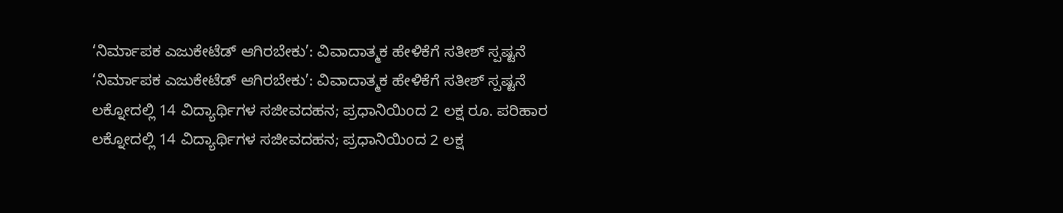‘ನಿರ್ಮಾಪಕ ಎಜುಕೇಟೆಡ್ ಆಗಿರಬೇಕು’: ವಿವಾದಾತ್ಮಕ ಹೇಳಿಕೆಗೆ ಸತೀಶ್ ಸ್ಪಷ್ಟನೆ
‘ನಿರ್ಮಾಪಕ ಎಜುಕೇಟೆಡ್ ಆಗಿರಬೇಕು’: ವಿವಾದಾತ್ಮಕ ಹೇಳಿಕೆಗೆ ಸತೀಶ್ ಸ್ಪಷ್ಟನೆ
ಲಕ್ನೋದಲ್ಲಿ 14 ವಿದ್ಯಾರ್ಥಿಗಳ ಸಜೀವದಹನ; ಪ್ರಧಾನಿಯಿಂದ 2 ಲಕ್ಷ ರೂ. ಪರಿಹಾರ
ಲಕ್ನೋದಲ್ಲಿ 14 ವಿದ್ಯಾರ್ಥಿಗಳ ಸಜೀವದಹನ; ಪ್ರಧಾನಿಯಿಂದ 2 ಲಕ್ಷ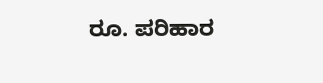ರೂ. ಪರಿಹಾರ